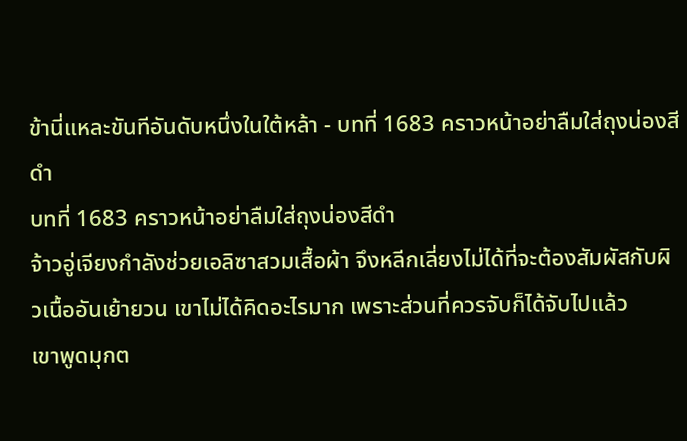ข้านี่แหละขันทีอันดับหนึ่งในใต้หล้า - บทที่ 1683 คราวหน้าอย่าลืมใส่ถุงน่องสีดำ
บทที่ 1683 คราวหน้าอย่าลืมใส่ถุงน่องสีดำ
จ้าวอู่เจียงกำลังช่วยเอลิซาสวมเสื้อผ้า จึงหลีกเลี่ยงไม่ได้ที่จะต้องสัมผัสกับผิวเนื้ออันเย้ายวน เขาไม่ได้คิดอะไรมาก เพราะส่วนที่ควรจับก็ได้จับไปแล้ว
เขาพูดมุกต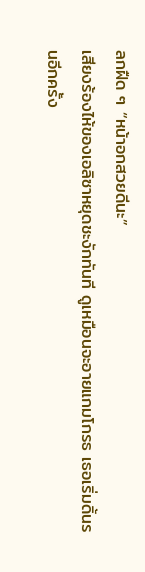ลกฝืด ๆ “หน้าอกสวยดีนะ”
เสียงร้องไห้ของเอลิซาหยุดชะงักทันที ดูเหมือนจะอายแกมโกรธ เธอเริ่มดิ้นรนอีกครั้ง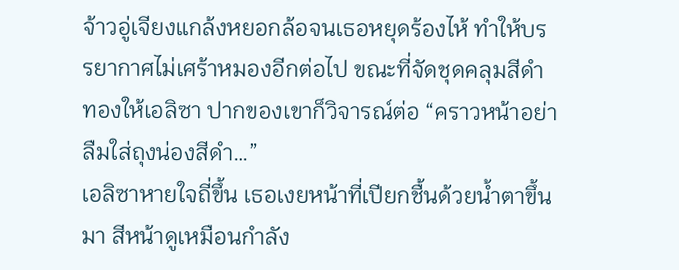จ้าวอู่เจียงแกล้งหยอกล้อจนเธอหยุดร้องไห้ ทำให้บรรยากาศไม่เศร้าหมองอีกต่อไป ขณะที่จัดชุดคลุมสีดำทองให้เอลิซา ปากของเขาก็วิจารณ์ต่อ “คราวหน้าอย่าลืมใส่ถุงน่องสีดำ…”
เอลิซาหายใจถี่ขึ้น เธอเงยหน้าที่เปียกชื้นด้วยน้ำตาขึ้นมา สีหน้าดูเหมือนกำลัง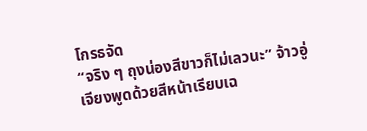โกรธจัด
“จริง ๆ ถุงน่องสีขาวก็ไม่เลวนะ” จ้าวอู่เจียงพูดด้วยสีหน้าเรียบเฉ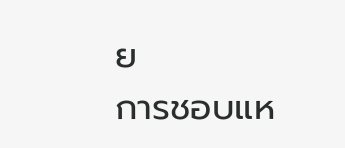ย
การชอบแห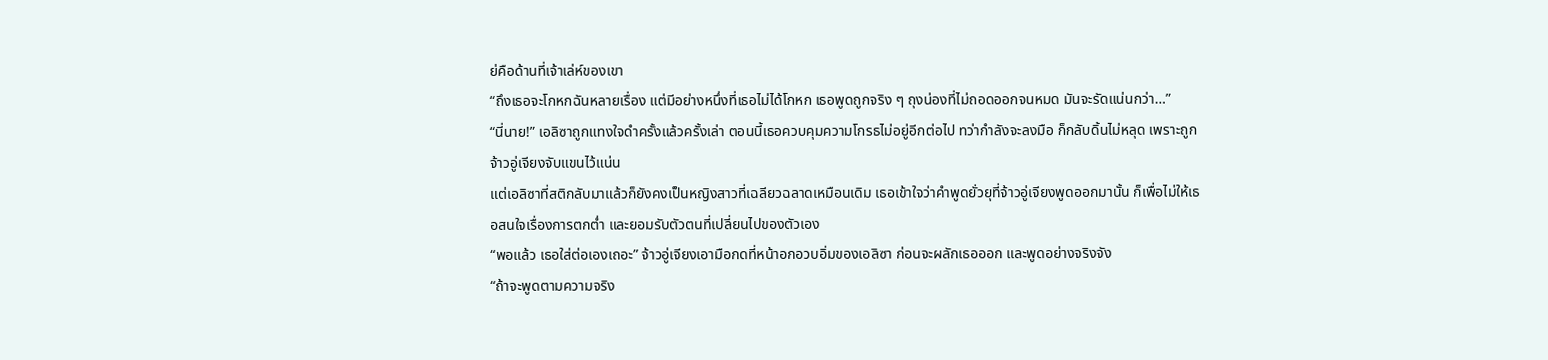ย่คือด้านที่เจ้าเล่ห์ของเขา
“ถึงเธอจะโกหกฉันหลายเรื่อง แต่มีอย่างหนึ่งที่เธอไม่ได้โกหก เธอพูดถูกจริง ๆ ถุงน่องที่ไม่ถอดออกจนหมด มันจะรัดแน่นกว่า…”
“นี่นาย!” เอลิซาถูกแทงใจดำครั้งแล้วครั้งเล่า ตอนนี้เธอควบคุมความโกรธไม่อยู่อีกต่อไป ทว่ากำลังจะลงมือ ก็กลับดิ้นไม่หลุด เพราะถูกจ้าวอู่เจียงจับแขนไว้แน่น
แต่เอลิซาที่สติกลับมาแล้วก็ยังคงเป็นหญิงสาวที่เฉลียวฉลาดเหมือนเดิม เธอเข้าใจว่าคำพูดยั่วยุที่จ้าวอู่เจียงพูดออกมานั้น ก็เพื่อไม่ให้เธอสนใจเรื่องการตกต่ำ และยอมรับตัวตนที่เปลี่ยนไปของตัวเอง
“พอแล้ว เธอใส่ต่อเองเถอะ” จ้าวอู่เจียงเอามือกดที่หน้าอกอวบอิ่มของเอลิซา ก่อนจะผลักเธอออก และพูดอย่างจริงจัง
“ถ้าจะพูดตามความจริง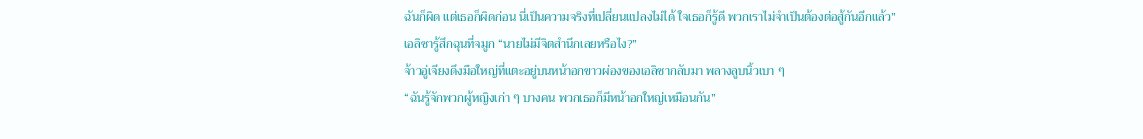ฉันก็ผิด แต่เธอก็ผิดก่อน นี่เป็นความจริงที่เปลี่ยนแปลงไม่ได้ ใจเธอก็รู้ดี พวกเราไม่จำเป็นต้องต่อสู้กันอีกแล้ว”
เอลิซารู้สึกฉุนที่จมูก “นายไม่มีจิตสำนึกเลยหรือไง?”
จ้าวอู่เจียงดึงมือใหญ่ที่แตะอยู่บนหน้าอกขาวผ่องของเอลิซากลับมา พลางลูบนิ้วเบา ๆ
“ฉันรู้จักพวกผู้หญิงเก่า ๆ บางคน พวกเธอก็มีหน้าอกใหญ่เหมือนกัน”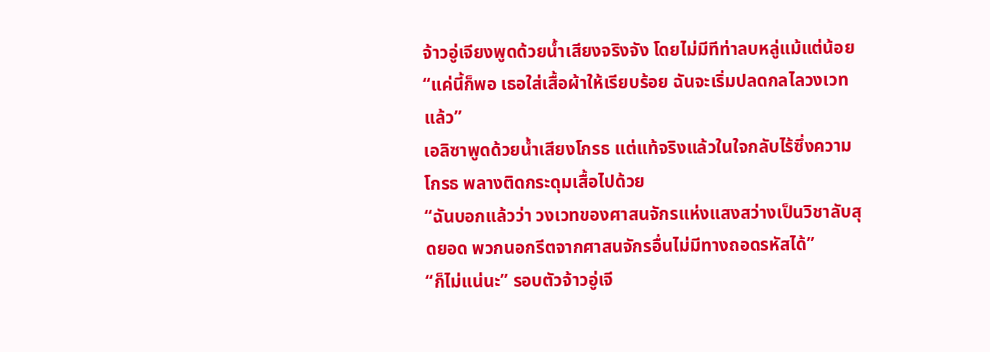จ้าวอู่เจียงพูดด้วยน้ำเสียงจริงจัง โดยไม่มีทีท่าลบหลู่แม้แต่น้อย
“แค่นี้ก็พอ เธอใส่เสื้อผ้าให้เรียบร้อย ฉันจะเริ่มปลดกลไลวงเวทแล้ว”
เอลิซาพูดด้วยน้ำเสียงโกรธ แต่แท้จริงแล้วในใจกลับไร้ซึ่งความโกรธ พลางติดกระดุมเสื้อไปด้วย
“ฉันบอกแล้วว่า วงเวทของศาสนจักรแห่งแสงสว่างเป็นวิชาลับสุดยอด พวกนอกรีตจากศาสนจักรอื่นไม่มีทางถอดรหัสได้”
“ก็ไม่แน่นะ” รอบตัวจ้าวอู่เจี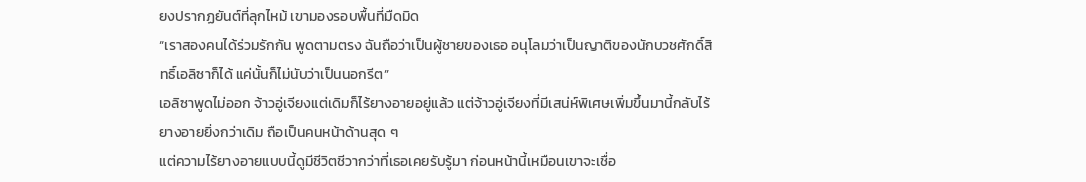ยงปรากฏยันต์ที่ลุกไหม้ เขามองรอบพื้นที่มืดมิด
“เราสองคนได้ร่วมรักกัน พูดตามตรง ฉันถือว่าเป็นผู้ชายของเธอ อนุโลมว่าเป็นญาติของนักบวชศักดิ์สิทธิ์เอลิซาก็ได้ แค่นั้นก็ไม่นับว่าเป็นนอกรีต”
เอลิซาพูดไม่ออก จ้าวอู่เจียงแต่เดิมก็ไร้ยางอายอยู่แล้ว แต่จ้าวอู่เจียงที่มีเสน่ห์พิเศษเพิ่มขึ้นมานี้กลับไร้ยางอายยิ่งกว่าเดิม ถือเป็นคนหน้าด้านสุด ๆ
แต่ความไร้ยางอายแบบนี้ดูมีชีวิตชีวากว่าที่เธอเคยรับรู้มา ก่อนหน้านี้เหมือนเขาจะเชื่อ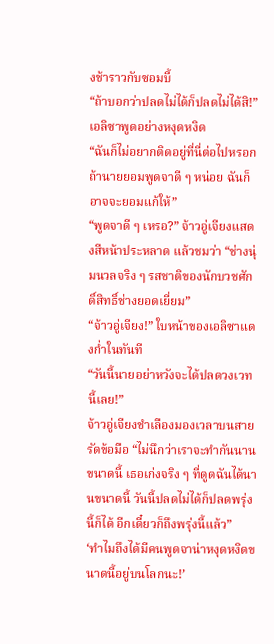งช้าราวกับซอมบี้
“ถ้าบอกว่าปลดไม่ได้ก็ปลดไม่ได้สิ!” เอลิซาพูดอย่างหงุดหงิด
“ฉันก็ไม่อยากติดอยู่ที่นี่ต่อไปหรอก ถ้านายยอมพูดจาดี ๆ หน่อย ฉันก็อาจจะยอมแก้ให้”
“พูดจาดี ๆ เหรอ?” จ้าวอู่เจียงแสดงสีหน้าประหลาด แล้วชมว่า “ช่างนุ่มนวลจริง ๆ รสชาติของนักบวชศักดิ์สิทธิ์ช่างยอดเยี่ยม”
“จ้าวอู่เจียง!” ใบหน้าของเอลิซาแดงก่ำในทันที
“วันนี้นายอย่าหวังจะได้ปลดวงเวทนี้เลย!”
จ้าวอู่เจียงชำเลืองมองเวลาบนสายรัดข้อมือ “ไม่นึกว่าเราจะทำกันนานขนาดนี้ เธอเก่งจริง ๆ ที่ดูดฉันได้นานขนาดนี้ วันนี้ปลดไม่ได้ก็ปลดพรุ่งนี้ก็ได้ อีกเดี๋ยวก็ถึงพรุ่งนี้แล้ว”
‘ทำไมถึงได้มีคนพูดจาน่าหงุดหงิดขนาดนี้อยู่บนโลกนะ!’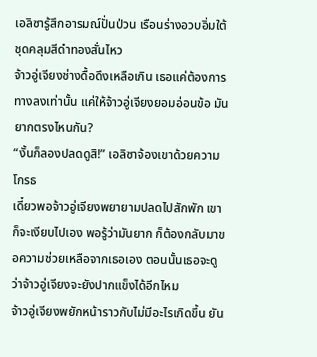เอลิซารู้สึกอารมณ์ปั่นป่วน เรือนร่างอวบอิ่มใต้ชุดคลุมสีดำทองสั่นไหว
จ้าวอู่เจียงช่างดื้อดึงเหลือเกิน เธอแค่ต้องการทางลงเท่านั้น แค่ให้จ้าวอู่เจียงยอมอ่อนข้อ มันยากตรงไหนกัน?
“งั้นก็ลองปลดดูสิ!” เอลิซาจ้องเขาด้วยความโกรธ
เดี๋ยวพอจ้าวอู่เจียงพยายามปลดไปสักพัก เขาก็จะเงียบไปเอง พอรู้ว่ามันยาก ก็ต้องกลับมาขอความช่วยเหลือจากเธอเอง ตอนนั้นเธอจะดูว่าจ้าวอู่เจียงจะยังปากแข็งได้อีกไหม
จ้าวอู่เจียงพยักหน้าราวกับไม่มีอะไรเกิดขึ้น ยัน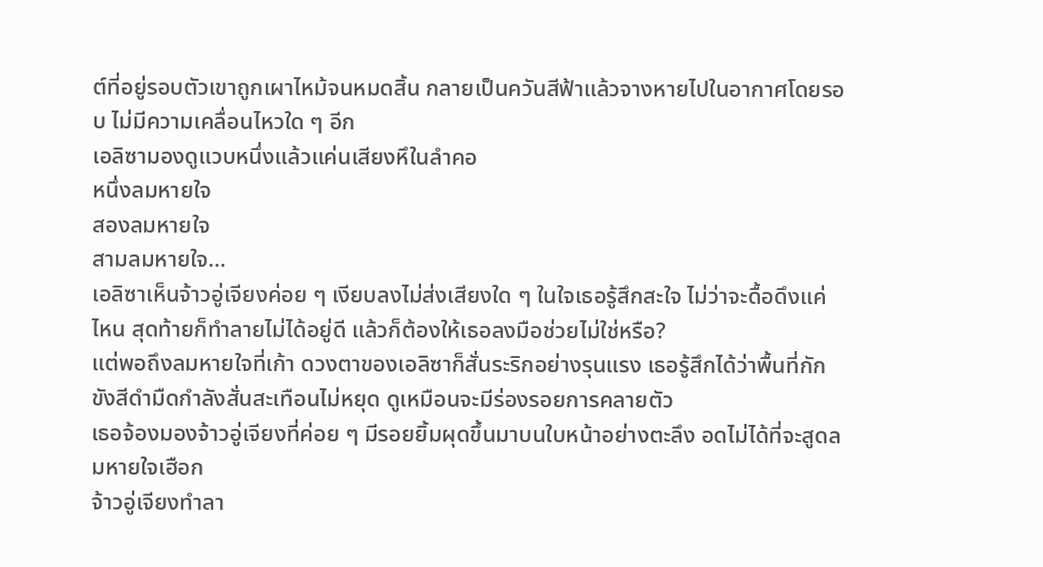ต์ที่อยู่รอบตัวเขาถูกเผาไหม้จนหมดสิ้น กลายเป็นควันสีฟ้าแล้วจางหายไปในอากาศโดยรอบ ไม่มีความเคลื่อนไหวใด ๆ อีก
เอลิซามองดูแวบหนึ่งแล้วแค่นเสียงหึในลำคอ
หนึ่งลมหายใจ
สองลมหายใจ
สามลมหายใจ…
เอลิซาเห็นจ้าวอู่เจียงค่อย ๆ เงียบลงไม่ส่งเสียงใด ๆ ในใจเธอรู้สึกสะใจ ไม่ว่าจะดื้อดึงแค่ไหน สุดท้ายก็ทำลายไม่ได้อยู่ดี แล้วก็ต้องให้เธอลงมือช่วยไม่ใช่หรือ?
แต่พอถึงลมหายใจที่เก้า ดวงตาของเอลิซาก็สั่นระริกอย่างรุนแรง เธอรู้สึกได้ว่าพื้นที่กักขังสีดำมืดกำลังสั่นสะเทือนไม่หยุด ดูเหมือนจะมีร่องรอยการคลายตัว
เธอจ้องมองจ้าวอู่เจียงที่ค่อย ๆ มีรอยยิ้มผุดขึ้นมาบนใบหน้าอย่างตะลึง อดไม่ได้ที่จะสูดลมหายใจเฮือก
จ้าวอู่เจียงทำลา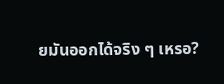ยมันออกได้จริง ๆ เหรอ?